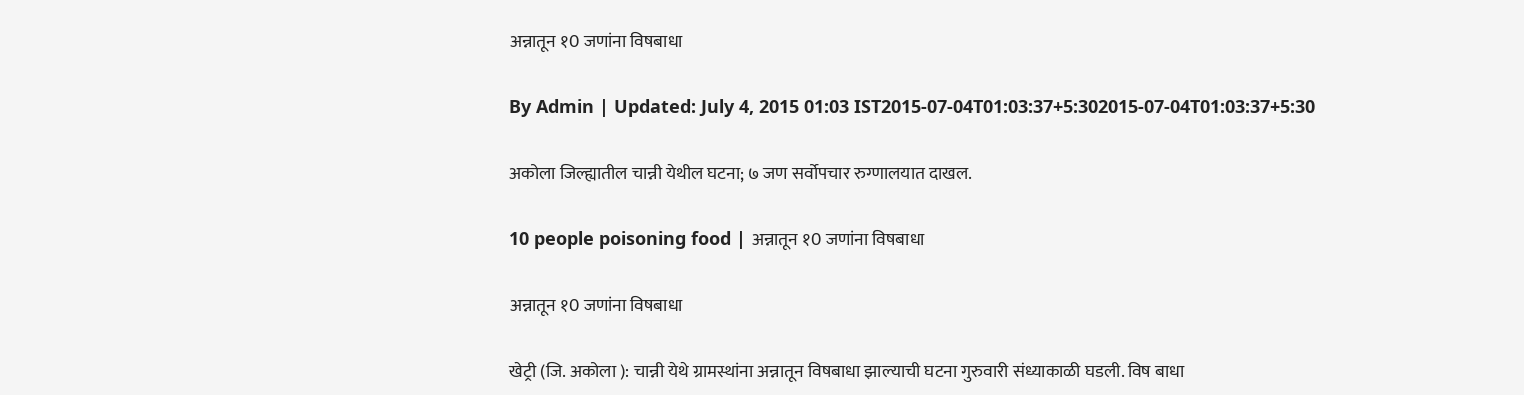अन्नातून १0 जणांना विषबाधा

By Admin | Updated: July 4, 2015 01:03 IST2015-07-04T01:03:37+5:302015-07-04T01:03:37+5:30

अकोला जिल्ह्यातील चान्नी येथील घटना; ७ जण सर्वोपचार रुग्णालयात दाखल.

10 people poisoning food | अन्नातून १0 जणांना विषबाधा

अन्नातून १0 जणांना विषबाधा

खेट्री (जि. अकोला ): चान्नी येथे ग्रामस्थांना अन्नातून विषबाधा झाल्याची घटना गुरुवारी संध्याकाळी घडली. विष बाधा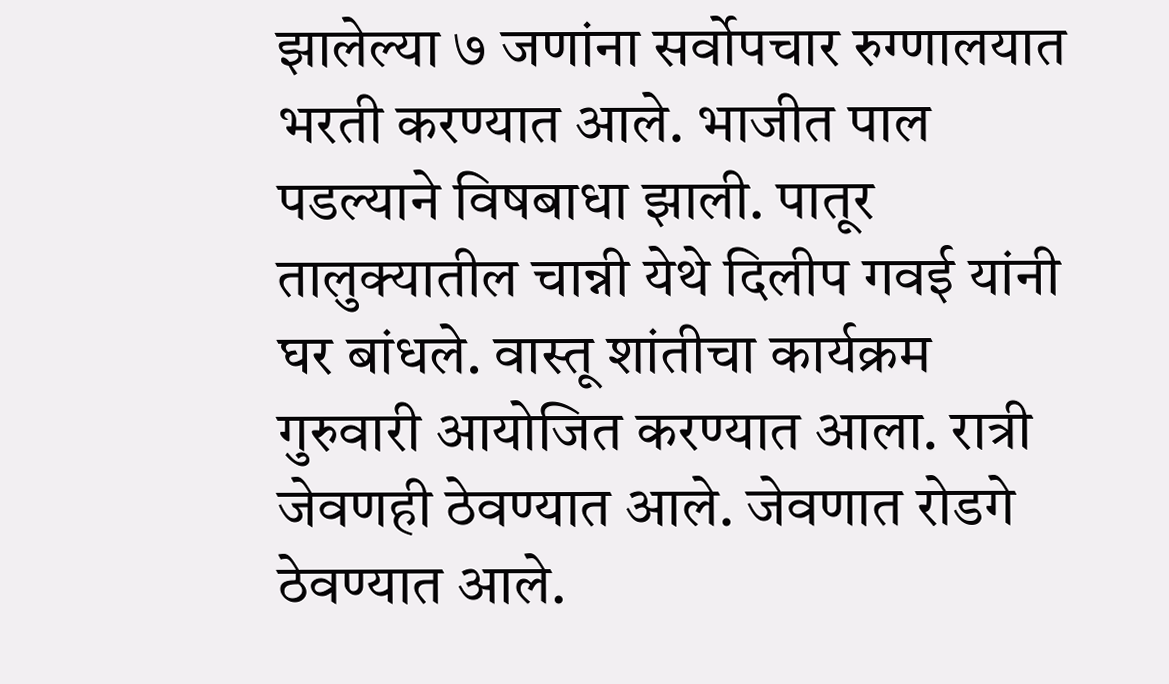झालेल्या ७ जणांना सर्वोपचार रुग्णालयात भरती करण्यात आले. भाजीत पाल पडल्याने विषबाधा झाली. पातूर तालुक्यातील चान्नी येथे दिलीप गवई यांनी घर बांधले. वास्तू शांतीचा कार्यक्रम गुरुवारी आयोजित करण्यात आला. रात्री जेवणही ठेवण्यात आले. जेवणात रोडगे ठेवण्यात आले.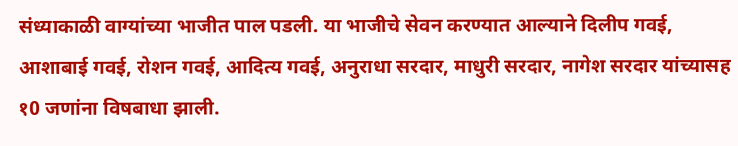संध्याकाळी वाग्यांच्या भाजीत पाल पडली. या भाजीचे सेवन करण्यात आल्याने दिलीप गवई, आशाबाई गवई, रोशन गवई, आदित्य गवई, अनुराधा सरदार, माधुरी सरदार, नागेश सरदार यांच्यासह १0 जणांना विषबाधा झाली.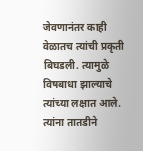जेवणानंतर काही वेळातच त्यांची प्रकृती बिघडली. त्यामुळे विषबाधा झाल्याचे त्यांच्या लक्षात आले. त्यांना तातडीने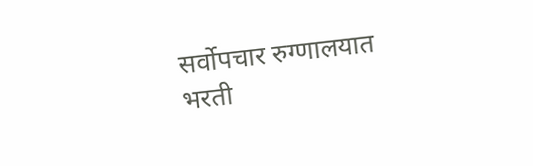सर्वोपचार रुग्णालयात भरती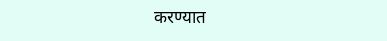करण्यात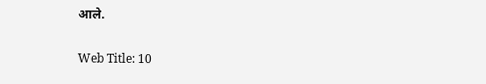आले.

Web Title: 10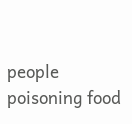people poisoning food